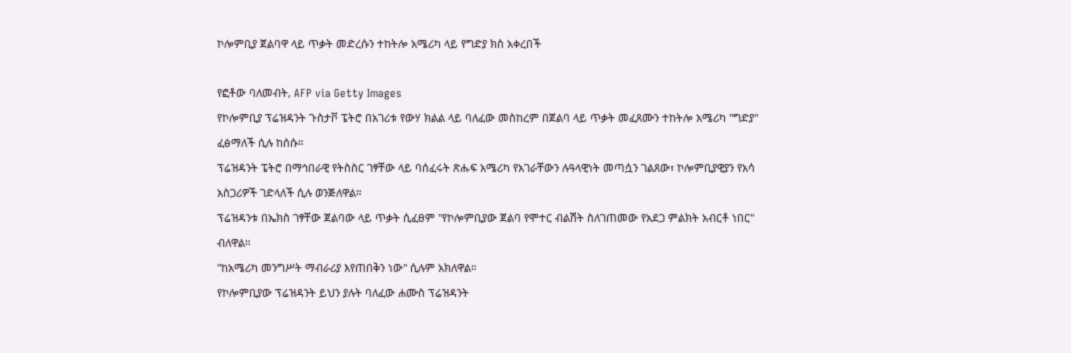ኮሎምቢያ ጀልባዋ ላይ ጥቃት መድረሱን ተከትሎ አሜሪካ ላይ የግድያ ክስ አቀረበች

የፎቶው ባለመብት, AFP via Getty Images
የኮሎምቢያ ፕሬዝዳንት ጉስታቮ ፔትሮ በአገሪቱ የውሃ ክልል ላይ ባለፈው መስከረም በጀልባ ላይ ጥቃት መፈጸሙን ተከትሎ አሜሪካ "ግድያ" ፈፅማለች ሲሉ ከሰሱ።
ፕሬዝዳንት ፔትሮ በማኅበራዊ የትስስር ገፃቸው ላይ ባሰፈሩት ጽሑፍ አሜሪካ የአገራቸውን ሉዓላዊነት መጣሷን ገልጸው፣ ኮሎምቢያዊያን የአሳ አስጋሪዎች ገድላለች ሲሉ ወንጅለዋል።
ፕሬዝዳንቱ በኤክስ ገፃቸው ጀልባው ላይ ጥቃት ሲፈፀም "የኮሎምቢያው ጀልባ የሞተር ብልሽት ስለገጠመው የአደጋ ምልክት አብርቶ ነበር" ብለዋል።
"ከአሜሪካ መንግሥት ማብራሪያ እየጠበቅን ነው" ሲሉም አክለዋል።
የኮሎምቢያው ፕሬዝዳንት ይህን ያሉት ባለፈው ሐሙስ ፕሬዝዳንት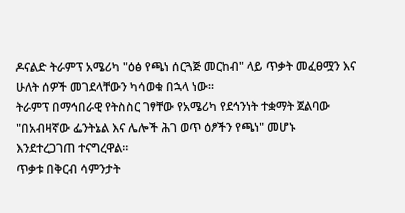ዶናልድ ትራምፕ አሜሪካ "ዕፅ የጫነ ሰርጓጅ መርከብ" ላይ ጥቃት መፈፀሟን እና ሁለት ሰዎች መገደላቸውን ካሳወቁ በኋላ ነው።
ትራምፕ በማኅበራዊ የትስስር ገፃቸው የአሜሪካ የደኅንነት ተቋማት ጀልባው "በአብዛኛው ፌንትኔል እና ሌሎች ሕገ ወጥ ዕፆችን የጫነ" መሆኑ እንደተረጋገጠ ተናግረዋል።
ጥቃቱ በቅርብ ሳምንታት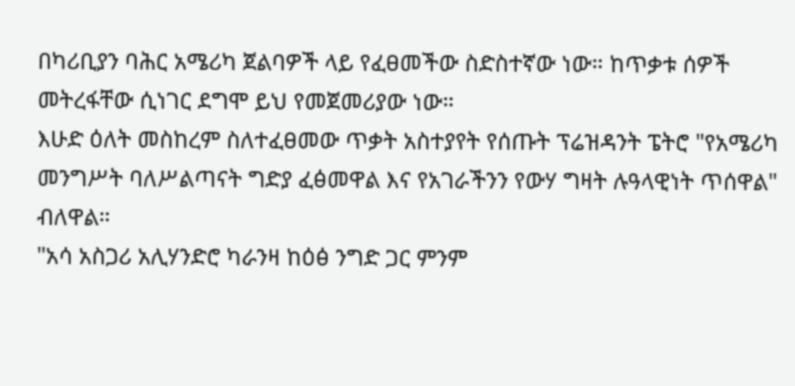በካሪቢያን ባሕር አሜሪካ ጀልባዎች ላይ የፈፀመችው ስድስተኛው ነው። ከጥቃቱ ሰዎች መትረፋቸው ሲነገር ደግሞ ይህ የመጀመሪያው ነው።
እሁድ ዕለት መስከረም ስለተፈፀመው ጥቃት አስተያየት የሰጡት ፕሬዝዳንት ፔትሮ "የአሜሪካ መንግሥት ባለሥልጣናት ግድያ ፈፅመዋል እና የአገራችንን የውሃ ግዛት ሉዓላዊነት ጥሰዋል" ብለዋል።
"አሳ አስጋሪ አሊሃንድሮ ካራንዛ ከዕፅ ንግድ ጋር ምንም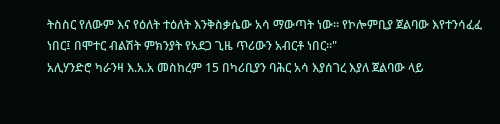ትስስር የለውም እና የዕለት ተዕለት እንቅስቃሴው አሳ ማውጣት ነው። የኮሎምቢያ ጀልባው እየተንሳፈፈ ነበር፤ በሞተር ብልሽት ምክንያት የአደጋ ጊዜ ጥሪውን አብርቶ ነበር።"
አሊሃንድሮ ካራንዛ እ.አ.አ መስከረም 15 በካሪቢያን ባሕር አሳ እያሰገረ እያለ ጀልባው ላይ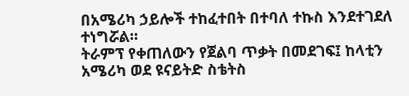በአሜሪካ ኃይሎች ተከፈተበት በተባለ ተኩስ እንደተገደለ ተነግሯል።
ትራምፕ የቀጠለውን የጀልባ ጥቃት በመደገፍ፤ ከላቲን አሜሪካ ወደ ዩናይትድ ስቴትስ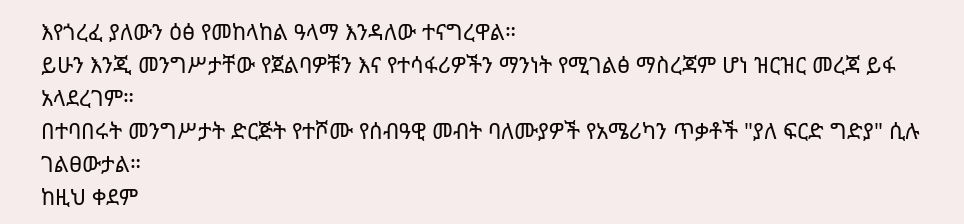እየጎረፈ ያለውን ዕፅ የመከላከል ዓላማ እንዳለው ተናግረዋል።
ይሁን እንጂ መንግሥታቸው የጀልባዎቹን እና የተሳፋሪዎችን ማንነት የሚገልፅ ማስረጃም ሆነ ዝርዝር መረጃ ይፋ አላደረገም።
በተባበሩት መንግሥታት ድርጅት የተሾሙ የሰብዓዊ መብት ባለሙያዎች የአሜሪካን ጥቃቶች "ያለ ፍርድ ግድያ" ሲሉ ገልፀውታል።
ከዚህ ቀደም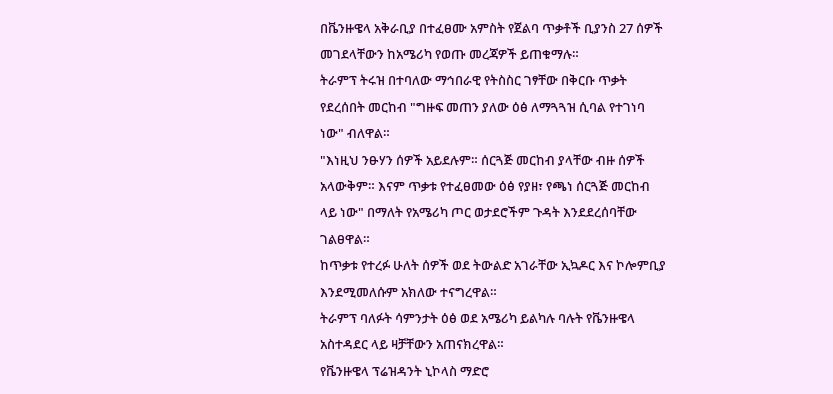በቬንዙዌላ አቅራቢያ በተፈፀሙ አምስት የጀልባ ጥቃቶች ቢያንስ 27 ሰዎች መገደላቸውን ከአሜሪካ የወጡ መረጃዎች ይጠቁማሉ።
ትራምፕ ትሩዝ በተባለው ማኅበራዊ የትስስር ገፃቸው በቅርቡ ጥቃት የደረሰበት መርከብ "ግዙፍ መጠን ያለው ዕፅ ለማጓጓዝ ሲባል የተገነባ ነው" ብለዋል።
"እነዚህ ንፁሃን ሰዎች አይደሉም። ሰርጓጅ መርከብ ያላቸው ብዙ ሰዎች አላውቅም። እናም ጥቃቱ የተፈፀመው ዕፅ የያዘ፣ የጫነ ሰርጓጅ መርከብ ላይ ነው" በማለት የአሜሪካ ጦር ወታደሮችም ጉዳት እንደደረሰባቸው ገልፀዋል።
ከጥቃቱ የተረፉ ሁለት ሰዎች ወደ ትውልድ አገራቸው ኢኳዶር እና ኮሎምቢያ እንደሚመለሱም አክለው ተናግረዋል።
ትራምፕ ባለፉት ሳምንታት ዕፅ ወደ አሜሪካ ይልካሉ ባሉት የቬንዙዌላ አስተዳደር ላይ ዛቻቸውን አጠናክረዋል።
የቬንዙዌላ ፕሬዝዳንት ኒኮላስ ማድሮ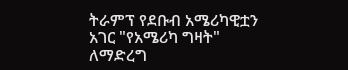ትራምፕ የደቡብ አሜሪካዊቷን አገር "የአሜሪካ ግዛት" ለማድረግ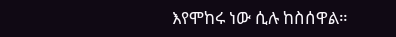እየሞከሩ ነው ሲሉ ከስሰዋል።